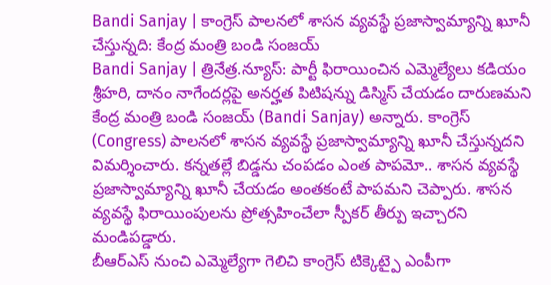Bandi Sanjay | కాంగ్రెస్ పాలనలో శాసన వ్యవస్థే ప్రజాస్వామ్యాన్ని ఖూనీ చేస్తున్నది: కేంద్ర మంత్రి బండి సంజయ్
Bandi Sanjay | త్రినేత్ర.న్యూస్: పార్టీ ఫిరాయించిన ఎమ్మెల్యేలు కడియం శ్రీహరి, దానం నాగేందర్లపై అనర్హత పిటిషన్ను డిస్మిస్ చేయడం దారుణమని కేంద్ర మంత్రి బండి సంజయ్ (Bandi Sanjay) అన్నారు. కాంగ్రెస్ (Congress) పాలనలో శాసన వ్యవస్థే ప్రజాస్వామ్యాన్ని ఖూనీ చేస్తున్నదని విమర్శించారు. కన్నతల్లే బిడ్డను చంపడం ఎంత పాపమో.. శాసన వ్యవస్థే ప్రజాస్వామ్యాన్ని ఖూనీ చేయడం అంతకంటే పాపమని చెప్పారు. శాసన వ్యవస్థే ఫిరాయింపులను ప్రోత్సహించేలా స్పీకర్ తీర్పు ఇచ్చారని మండిపడ్డారు.
బీఆర్ఎస్ నుంచి ఎమ్మెల్యేగా గెలిచి కాంగ్రెస్ టిక్కెట్పై ఎంపీగా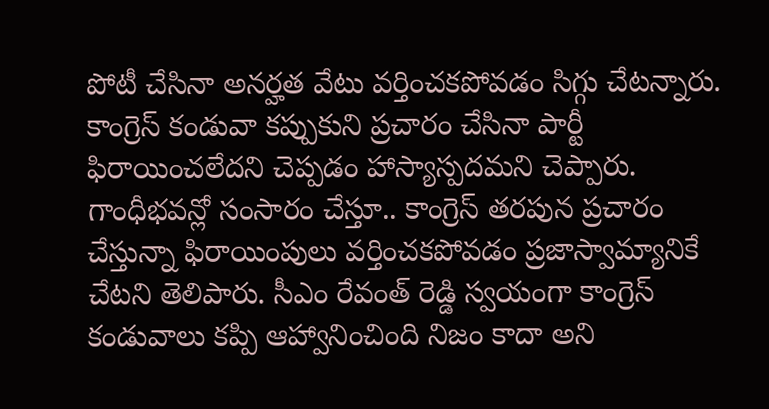పోటీ చేసినా అనర్హత వేటు వర్తించకపోవడం సిగ్గు చేటన్నారు. కాంగ్రెస్ కండువా కప్పుకుని ప్రచారం చేసినా పార్టీ ఫిరాయించలేదని చెప్పడం హాస్యాస్పదమని చెప్పారు. గాంధీభవన్లో సంసారం చేస్తూ.. కాంగ్రెస్ తరపున ప్రచారం చేస్తున్నా ఫిరాయింపులు వర్తించకపోవడం ప్రజాస్వామ్యానికే చేటని తెలిపారు. సీఎం రేవంత్ రెడ్డి స్వయంగా కాంగ్రెస్ కండువాలు కప్పి ఆహ్వానించింది నిజం కాదా అని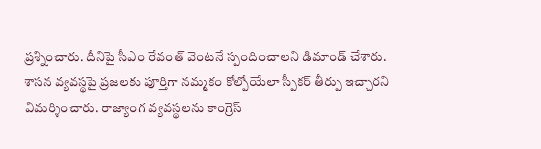ప్రశ్నించారు. దీనిపై సీఎం రేవంత్ వెంటనే స్పందించాలని డిమాండ్ చేశారు.
శాసన వ్యవస్థపై ప్రజలకు పూర్తిగా నమ్మకం కోల్పోయేలా స్పీకర్ తీర్పు ఇచ్చారని విమర్శించారు. రాజ్యాంగ వ్యవస్థలను కాంగ్రెస్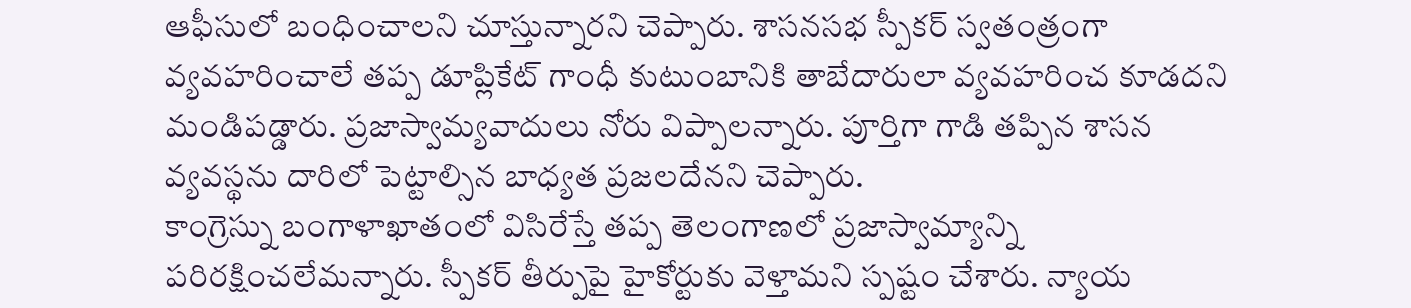ఆఫీసులో బంధించాలని చూస్తున్నారని చెప్పారు. శాసనసభ స్పీకర్ స్వతంత్రంగా వ్యవహరించాలే తప్ప డూప్లికేట్ గాంధీ కుటుంబానికి తాబేదారులా వ్యవహరించ కూడదని మండిపడ్డారు. ప్రజాస్వామ్యవాదులు నోరు విప్పాలన్నారు. పూర్తిగా గాడి తప్పిన శాసన వ్యవస్థను దారిలో పెట్టాల్సిన బాధ్యత ప్రజలదేనని చెప్పారు.
కాంగ్రెస్ను బంగాళాఖాతంలో విసిరేస్తే తప్ప తెలంగాణలో ప్రజాస్వామ్యాన్ని పరిరక్షించలేమన్నారు. స్పీకర్ తీర్పుపై హైకోర్టుకు వెళ్తామని స్పష్టం చేశారు. న్యాయ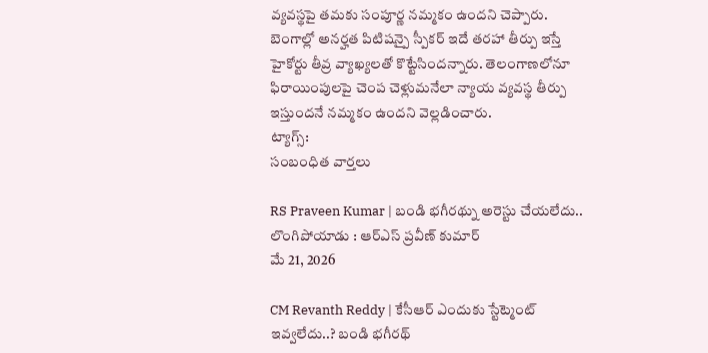వ్యవస్థపై తమకు సంపూర్ణ నమ్మకం ఉందని చెప్పారు. బెంగాల్లో అనర్హత పిటిషన్పై స్పీకర్ ఇదే తరహా తీర్పు ఇస్తే హైకోర్టు తీవ్ర వ్యాఖ్యలతో కొట్టేసిందన్నారు. తెలంగాణలోనూ ఫిరాయింపులపై చెంప చెళ్లుమనేలా న్యాయ వ్యవస్థ తీర్పు ఇస్తుందనే నమ్మకం ఉందని వెల్లడించారు.
ట్యాగ్స్:
సంబంధిత వార్తలు

RS Praveen Kumar | బండి భగీరథ్ను అరెస్టు చేయలేదు.. లొంగిపోయాడు : ఆర్ఎస్ ప్రవీణ్ కుమార్
మే 21, 2026

CM Revanth Reddy | కేసీఆర్ ఎందుకు స్టేట్మెంట్ ఇవ్వలేదు..? బండి భగీరథ్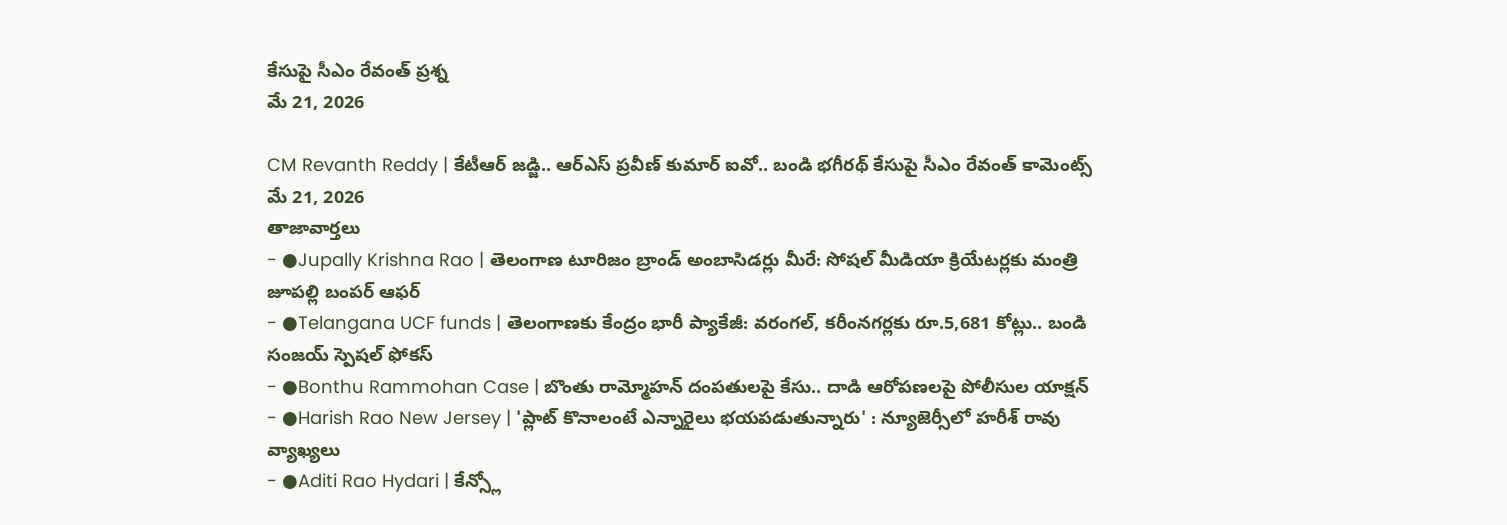కేసుపై సీఎం రేవంత్ ప్రశ్న
మే 21, 2026

CM Revanth Reddy | కేటీఆర్ జడ్జి.. ఆర్ఎస్ ప్రవీణ్ కుమార్ ఐవో.. బండి భగీరథ్ కేసుపై సీఎం రేవంత్ కామెంట్స్
మే 21, 2026
తాజావార్తలు
- ●Jupally Krishna Rao | తెలంగాణ టూరిజం బ్రాండ్ అంబాసిడర్లు మీరే: సోషల్ మీడియా క్రియేటర్లకు మంత్రి జూపల్లి బంపర్ ఆఫర్
- ●Telangana UCF funds | తెలంగాణకు కేంద్రం భారీ ప్యాకేజీ: వరంగల్, కరీంనగర్లకు రూ.5,681 కోట్లు.. బండి సంజయ్ స్పెషల్ ఫోకస్
- ●Bonthu Rammohan Case | బొంతు రామ్మోహన్ దంపతులపై కేసు.. దాడి ఆరోపణలపై పోలీసుల యాక్షన్
- ●Harish Rao New Jersey | 'ప్లాట్ కొనాలంటే ఎన్నారైలు భయపడుతున్నారు' : న్యూజెర్సీలో హరీశ్ రావు వ్యాఖ్యలు
- ●Aditi Rao Hydari | కేన్స్లో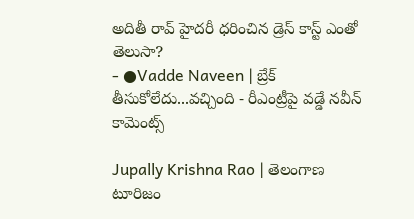అదితీ రావ్ హైదరీ ధరించిన డ్రెస్ కాస్ట్ ఎంతో తెలుసా?
- ●Vadde Naveen | బ్రేక్ తీసుకోలేదు...వచ్చింది - రీఎంట్రీపై వడ్డే నవీన్ కామెంట్స్

Jupally Krishna Rao | తెలంగాణ టూరిజం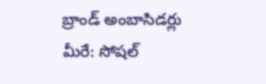బ్రాండ్ అంబాసిడర్లు మీరే: సోషల్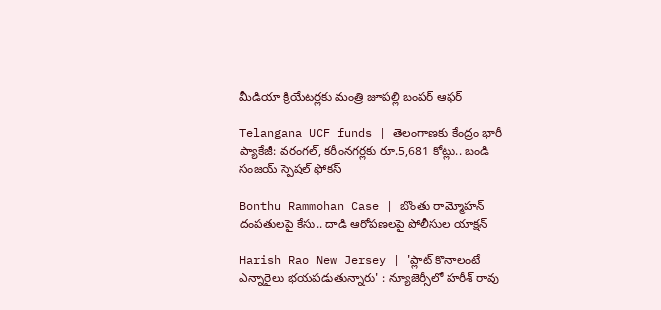మీడియా క్రియేటర్లకు మంత్రి జూపల్లి బంపర్ ఆఫర్

Telangana UCF funds | తెలంగాణకు కేంద్రం భారీ ప్యాకేజీ: వరంగల్, కరీంనగర్లకు రూ.5,681 కోట్లు.. బండి సంజయ్ స్పెషల్ ఫోకస్

Bonthu Rammohan Case | బొంతు రామ్మోహన్ దంపతులపై కేసు.. దాడి ఆరోపణలపై పోలీసుల యాక్షన్

Harish Rao New Jersey | 'ప్లాట్ కొనాలంటే ఎన్నారైలు భయపడుతున్నారు' : న్యూజెర్సీలో హరీశ్ రావు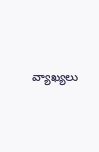వ్యాఖ్యలు